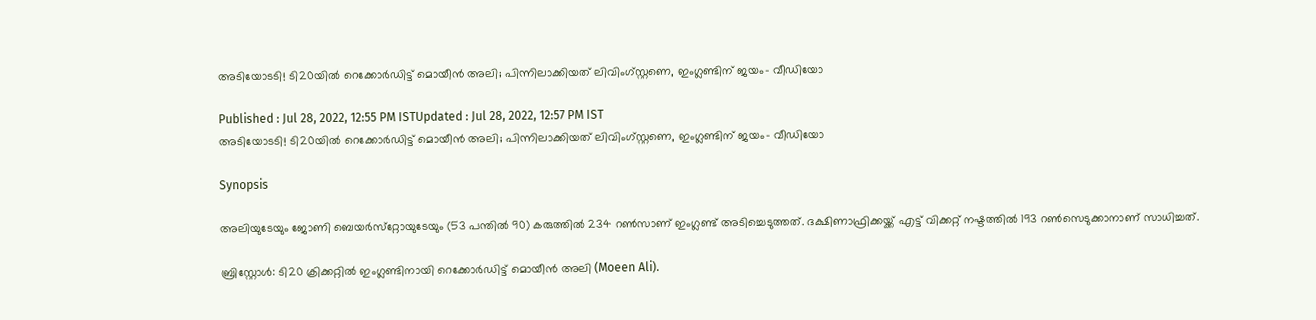അടിയോടടി! ടി20യില്‍ റെക്കോര്‍ഡിട്ട് മൊയീന്‍ അലി; പിന്നിലാക്കിയത് ലിവിംഗ്സ്റ്റണെ, ഇംഗ്ലണ്ടിന് ജയം- വീഡിയോ

Published : Jul 28, 2022, 12:55 PM ISTUpdated : Jul 28, 2022, 12:57 PM IST
അടിയോടടി! ടി20യില്‍ റെക്കോര്‍ഡിട്ട് മൊയീന്‍ അലി; പിന്നിലാക്കിയത് ലിവിംഗ്സ്റ്റണെ, ഇംഗ്ലണ്ടിന് ജയം- വീഡിയോ

Synopsis

അലിയുടേയും ജോണി ബെയര്‍സ്‌റ്റോയുടേയും (53 പന്തില്‍ 90) കരുത്തില്‍ 234 റണ്‍സാണ് ഇംഗ്ലണ്ട് അടിച്ചെടുത്തത്. ദക്ഷിണാഫ്രിക്കയ്ക്ക് എട്ട് വിക്കറ്റ് നഷ്ടത്തില്‍ 193 റണ്‍സെടുക്കാനാണ് സാധിച്ചത്.

ബ്രിസ്റ്റോള്‍: ടി20 ക്രിക്കറ്റില്‍ ഇംഗ്ലണ്ടിനായി റെക്കോര്‍ഡിട്ട് മൊയീന്‍ അലി (Moeen Ali).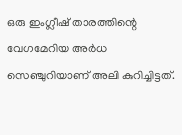ഒരു ഇംഗ്ലീഷ് താരത്തിന്റെ വേഗമേറിയ അര്‍ധ സെഞ്ചുറിയാണ് അലി കുറിച്ചിട്ടത്.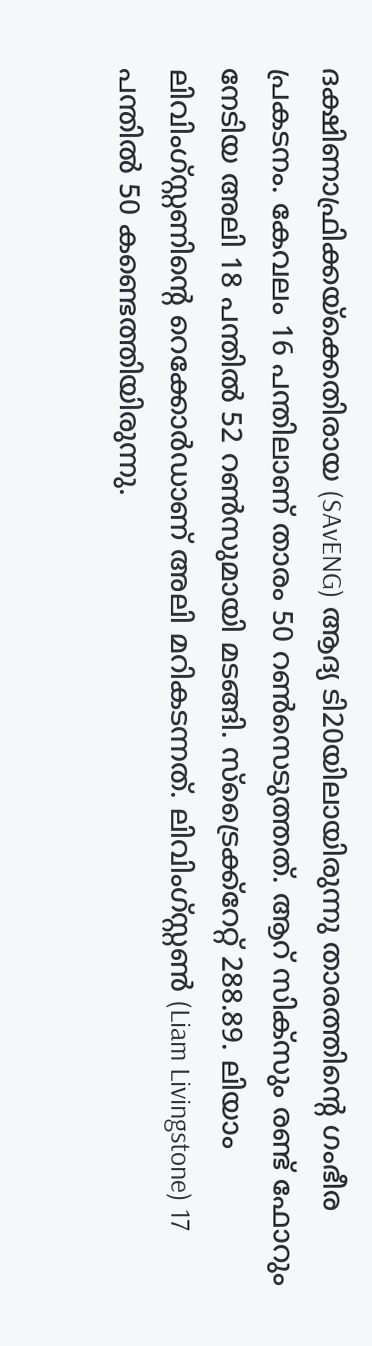ദക്ഷിണാഫ്രിക്കയ്‌ക്കെതിരായ (SAvENG) ആദ്യ ടി20യിലായിരുന്നു താരത്തിന്റെ ഗംഭീര പ്രകടനം. കേവലം 16 പന്തിലാണ് താരം 50 റണ്‍സെടുത്തത്. ആറ് സിക്‌സും രണ്ട് ഫോറും നേടിയ അലി 18 പന്തില്‍ 52 റണ്‍സുമായി മടങ്ങി. സ്ട്രൈക്ക്റേറ്റ് 288.89. ലിയാം ലിവിംഗ്സ്റ്റണിന്റെ റെക്കോര്‍ഡാണ് അലി മറികടന്നത്. ലിവിംഗ്‌സ്റ്റണ്‍ (Liam Livingstone) 17 പന്തില്‍ 50 കണ്ടെത്തിയിരുന്നു.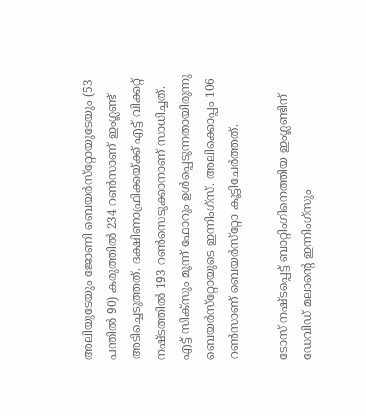അലിയുടേയും ജോണി ബെയര്‍സ്‌റ്റോയുടേയും (53 പന്തില്‍ 90) കരുത്തില്‍ 234 റണ്‍സാണ് ഇംഗ്ലണ്ട് അടിച്ചെടുത്തത്. ദക്ഷിണാഫ്രിക്കയ്ക്ക് എട്ട് വിക്കറ്റ് നഷ്ടത്തില്‍ 193 റണ്‍സെടുക്കാനാണ് സാധിച്ചത്. എട്ട് സിക്‌സും മൂന്ന് ഫോറും ഉള്‍പ്പെടുന്നതായിരുന്നു ബെയര്‍സ്‌റ്റോയുടെ ഇന്നിംഗ്‌സ്. അലിക്കൊപ്പം 106 റണ്‍സാണ് ബെയര്‍സ്‌റ്റോ കൂട്ടിചേര്‍ത്തത്.

ടോസ് നഷ്ടപ്പെട്ട് ബാറ്റിംഗിനെത്തിയ ഇംഗ്ലണ്ടിന് ഡേവിഡ് മലാന്റെ ഇന്നിംഗ്‌സും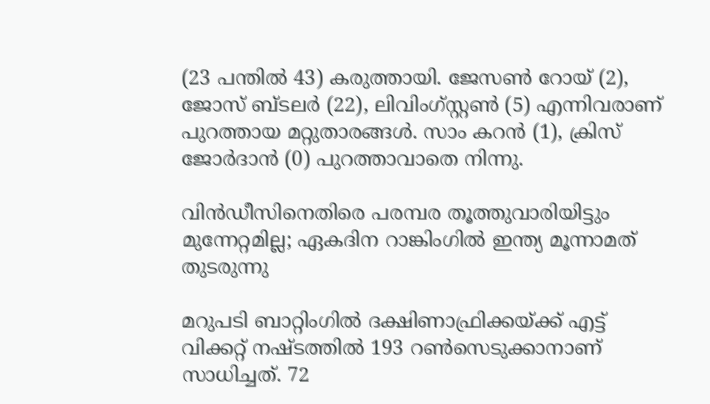(23 പന്തില്‍ 43) കരുത്തായി. ജേസണ്‍ റോയ് (2), ജോസ് ബ്ടലര്‍ (22), ലിവിംഗ്‌സ്റ്റണ്‍ (5) എന്നിവരാണ് പുറത്തായ മറ്റുതാരങ്ങള്‍. സാം കറന്‍ (1), ക്രിസ് ജോര്‍ദാന്‍ (0) പുറത്താവാതെ നിന്നു.

വിന്‍ഡീസിനെതിരെ പരമ്പര തൂത്തുവാരിയിട്ടും മുന്നേറ്റമില്ല; ഏകദിന റാങ്കിംഗില്‍ ഇന്ത്യ മൂന്നാമത് തുടരുന്നു

മറുപടി ബാറ്റിംഗില്‍ ദക്ഷിണാഫ്രിക്കയ്ക്ക് എട്ട് വിക്കറ്റ് നഷ്ടത്തില്‍ 193 റണ്‍സെടുക്കാനാണ് സാധിച്ചത്. 72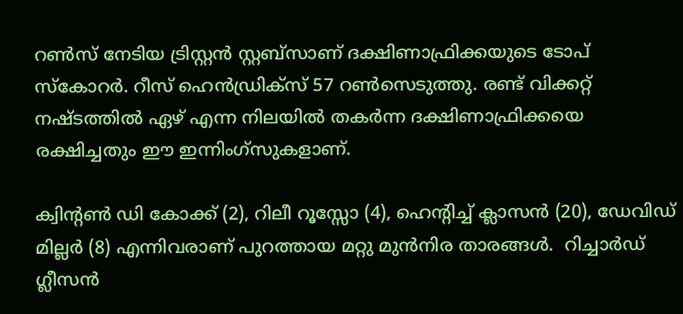റണ്‍സ് നേടിയ ട്രിസ്റ്റന്‍ സ്റ്റബ്‌സാണ് ദക്ഷിണാഫ്രിക്കയുടെ ടോപ് സ്‌കോറര്‍. റീസ് ഹെന്‍ഡ്രിക്‌സ് 57 റണ്‍സെടുത്തു. രണ്ട് വിക്കറ്റ് നഷ്ടത്തില്‍ ഏഴ് എന്ന നിലയില്‍ തകര്‍ന്ന ദക്ഷിണാഫ്രിക്കയെ രക്ഷിച്ചതും ഈ ഇന്നിംഗ്‌സുകളാണ്.

ക്വിന്റണ്‍ ഡി കോക്ക് (2), റിലീ റൂസ്സോ (4), ഹെന്റിച്ച് ക്ലാസന്‍ (20), ഡേവിഡ് മില്ലര്‍ (8) എന്നിവരാണ് പുറത്തായ മറ്റു മുന്‍നിര താരങ്ങള്‍.  റിച്ചാര്‍ഡ് ഗ്ലീസന്‍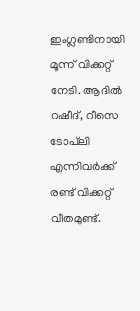ഇംഗ്ലണ്ടിനായി മൂന്ന് വിക്കറ്റ് നേടി. ആദില്‍ റഷീദ്, റീസെ ടോപ്‌ലി എന്നിവര്‍ക്ക് രണ്ട് വിക്കറ്റ് വീതമുണ്ട്.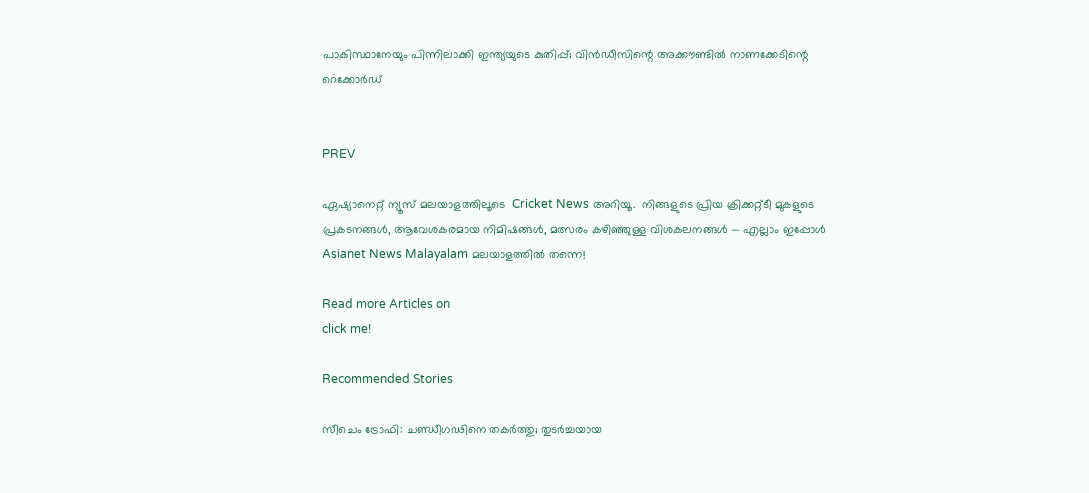പാകിസ്ഥാനേയും പിന്നിലാക്കി ഇന്ത്യയുടെ കുതിപ്പ്; വിന്‍ഡീസിന്റെ അക്കൗണ്ടില്‍ നാണക്കേടിന്റെ റെക്കോര്‍ഡ്


PREV

ഏഷ്യാനെറ്റ് ന്യൂസ് മലയാളത്തിലൂടെ  Cricket News അറിയൂ.  നിങ്ങളുടെ പ്രിയ ക്രിക്കറ്റ്ടീ മുകളുടെ പ്രകടനങ്ങൾ, ആവേശകരമായ നിമിഷങ്ങൾ, മത്സരം കഴിഞ്ഞുള്ള വിശകലനങ്ങൾ — എല്ലാം ഇപ്പോൾ Asianet News Malayalam മലയാളത്തിൽ തന്നെ!

Read more Articles on
click me!

Recommended Stories

സീചെം ട്രോഫി: ചണ്ഡീഗഢിനെ തകർത്തു; തുടർച്ചയായ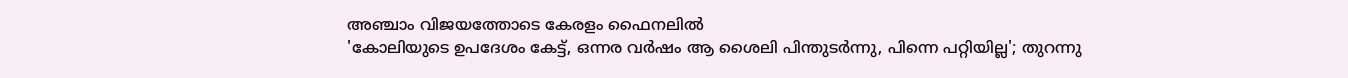അഞ്ചാം വിജയത്തോടെ കേരളം ഫൈനലിൽ
'കോലിയുടെ ഉപദേശം കേട്ട്, ഒന്നര വർഷം ആ ശൈലി പിന്തുടര്‍ന്നു, പിന്നെ പറ്റിയില്ല'; തുറന്നു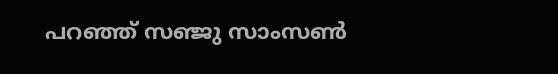പറഞ്ഞ് സഞ്ജു സാംസൺ